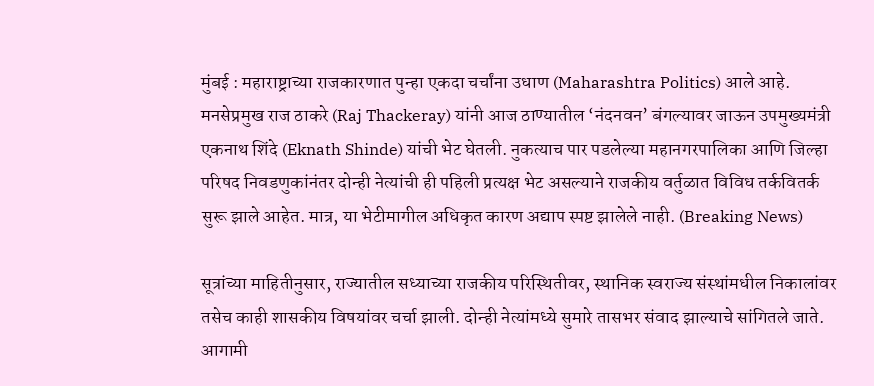मुंबई : महाराष्ट्राच्या राजकारणात पुन्हा एकदा चर्चांना उधाण (Maharashtra Politics) आले आहे. मनसेप्रमुख राज ठाकरे (Raj Thackeray) यांनी आज ठाण्यातील ‘नंदनवन’ बंगल्यावर जाऊन उपमुख्यमंत्री एकनाथ शिंदे (Eknath Shinde) यांची भेट घेतली. नुकत्याच पार पडलेल्या महानगरपालिका आणि जिल्हा परिषद निवडणुकांनंतर दोन्ही नेत्यांची ही पहिली प्रत्यक्ष भेट असल्याने राजकीय वर्तुळात विविध तर्कवितर्क सुरू झाले आहेत. मात्र, या भेटीमागील अधिकृत कारण अद्याप स्पष्ट झालेले नाही. (Breaking News)

सूत्रांच्या माहितीनुसार, राज्यातील सध्याच्या राजकीय परिस्थितीवर, स्थानिक स्वराज्य संस्थांमधील निकालांवर तसेच काही शासकीय विषयांवर चर्चा झाली. दोन्ही नेत्यांमध्ये सुमारे तासभर संवाद झाल्याचे सांगितले जाते. आगामी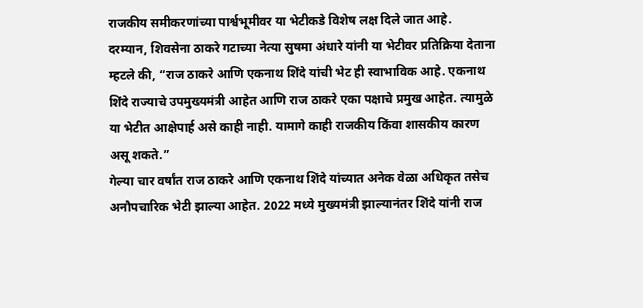राजकीय समीकरणांच्या पार्श्वभूमीवर या भेटीकडे विशेष लक्ष दिले जात आहे.
दरम्यान, शिवसेना ठाकरे गटाच्या नेत्या सुषमा अंधारे यांनी या भेटीवर प्रतिक्रिया देताना म्हटले की, “राज ठाकरे आणि एकनाथ शिंदे यांची भेट ही स्वाभाविक आहे. एकनाथ शिंदे राज्याचे उपमुख्यमंत्री आहेत आणि राज ठाकरे एका पक्षाचे प्रमुख आहेत. त्यामुळे या भेटीत आक्षेपार्ह असे काही नाही. यामागे काही राजकीय किंवा शासकीय कारण असू शकते.”
गेल्या चार वर्षांत राज ठाकरे आणि एकनाथ शिंदे यांच्यात अनेक वेळा अधिकृत तसेच अनौपचारिक भेटी झाल्या आहेत. 2022 मध्ये मुख्यमंत्री झाल्यानंतर शिंदे यांनी राज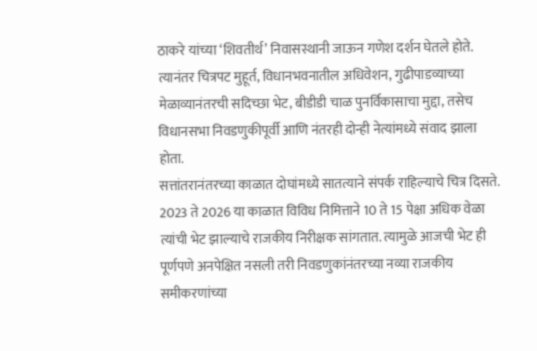ठाकरे यांच्या ‘शिवतीर्थ’ निवासस्थानी जाऊन गणेश दर्शन घेतले होते. त्यानंतर चित्रपट मुहूर्त, विधानभवनातील अधिवेशन, गुढीपाडव्याच्या मेळाव्यानंतरची सदिच्छा भेट, बीडीडी चाळ पुनर्विकासाचा मुद्दा, तसेच विधानसभा निवडणुकीपूर्वी आणि नंतरही दोन्ही नेत्यांमध्ये संवाद झाला होता.
सत्तांतरानंतरच्या काळात दोघांमध्ये सातत्याने संपर्क राहिल्याचे चित्र दिसते. 2023 ते 2026 या काळात विविध निमित्ताने 10 ते 15 पेक्षा अधिक वेळा त्यांची भेट झाल्याचे राजकीय निरीक्षक सांगतात. त्यामुळे आजची भेट ही पूर्णपणे अनपेक्षित नसली तरी निवडणुकांनंतरच्या नव्या राजकीय समीकरणांच्या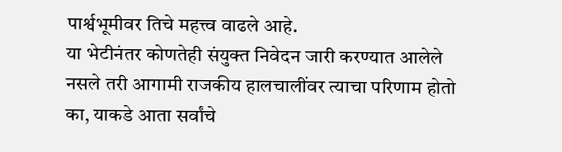पार्श्वभूमीवर तिचे महत्त्व वाढले आहे.
या भेटीनंतर कोणतेही संयुक्त निवेदन जारी करण्यात आलेले नसले तरी आगामी राजकीय हालचालींवर त्याचा परिणाम होतो का, याकडे आता सर्वांचे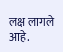लक्ष लागले आहे.